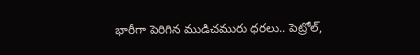భారీగా పెరిగిన ముడిచమురు ధరలు.. పెట్రోల్,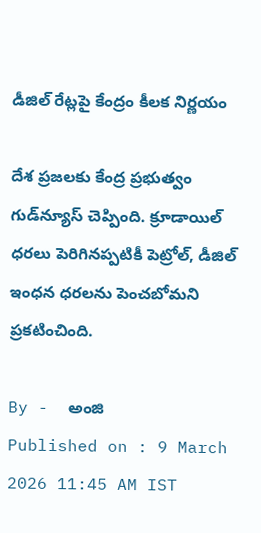డీజిల్ రేట్లపై కేంద్రం కీలక నిర్ణయం

దేశ ప్రజలకు కేంద్ర ప్రభుత్వం గుడ్‌న్యూస్‌ చెప్పింది. క్రూడాయిల్‌ ధరలు పెరిగినప్పటికీ పెట్రోల్‌, డీజిల్ ఇంధన ధరలను పెంచబోమని ప్రకటించింది.

By -  అంజి
Published on : 9 March 2026 11:45 AM IST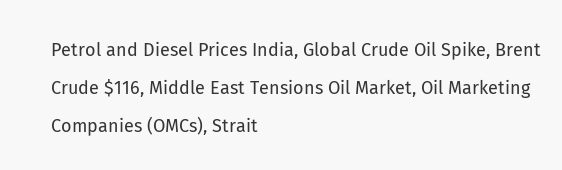Petrol and Diesel Prices India, Global Crude Oil Spike, Brent Crude $116, Middle East Tensions Oil Market, Oil Marketing Companies (OMCs), Strait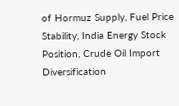of Hormuz Supply, Fuel Price Stability, India Energy Stock Position, Crude Oil Import Diversification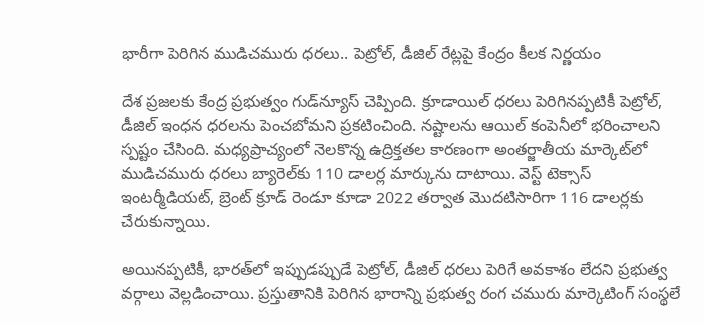భారీగా పెరిగిన ముడిచమురు ధరలు.. పెట్రోల్, డీజిల్ రేట్లపై కేంద్రం కీలక నిర్ణయం

దేశ ప్రజలకు కేంద్ర ప్రభుత్వం గుడ్‌న్యూస్‌ చెప్పింది. క్రూడాయిల్‌ ధరలు పెరిగినప్పటికీ పెట్రోల్‌, డీజిల్ ఇంధన ధరలను పెంచబోమని ప్రకటించింది. నష్టాలను ఆయిల్‌ కంపెనీలో భరించాలని స్పష్టం చేసింది. మధ్యప్రాచ్యంలో నెలకొన్న ఉద్రిక్తతల కారణంగా అంతర్జాతీయ మార్కెట్‌లో ముడిచమురు ధరలు బ్యారెల్‌కు 110 డాలర్ల మార్కును దాటాయి. వెస్ట్ టెక్సాస్ ఇంటర్మీడియట్, బ్రెంట్ క్రూడ్ రెండూ కూడా 2022 తర్వాత మొదటిసారిగా 116 డాలర్లకు చేరుకున్నాయి.

అయినప్పటికీ, భారత్‌లో ఇప్పుడప్పుడే పెట్రోల్, డీజిల్ ధరలు పెరిగే అవకాశం లేదని ప్రభుత్వ వర్గాలు వెల్లడించాయి. ప్రస్తుతానికి పెరిగిన భారాన్ని ప్రభుత్వ రంగ చమురు మార్కెటింగ్ సంస్థలే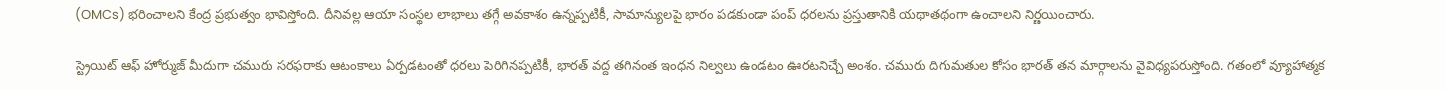(OMCs) భరించాలని కేంద్ర ప్రభుత్వం భావిస్తోంది. దీనివల్ల ఆయా సంస్థల లాభాలు తగ్గే అవకాశం ఉన్నప్పటికీ, సామాన్యులపై భారం పడకుండా పంప్ ధరలను ప్రస్తుతానికి యథాతథంగా ఉంచాలని నిర్ణయించారు.

స్ట్రెయిట్ ఆఫ్ హోర్ముజ్ మీదుగా చమురు సరఫరాకు ఆటంకాలు ఏర్పడటంతో ధరలు పెరిగినప్పటికీ, భారత్ వద్ద తగినంత ఇంధన నిల్వలు ఉండటం ఊరటనిచ్చే అంశం. చమురు దిగుమతుల కోసం భారత్ తన మార్గాలను వైవిధ్యపరుస్తోంది. గతంలో వ్యూహాత్మక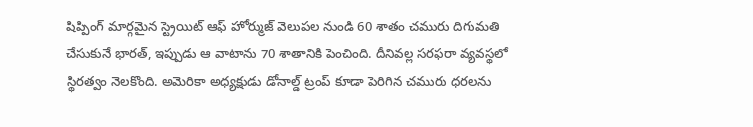షిప్పింగ్ మార్గమైన స్ట్రెయిట్ ఆఫ్ హోర్ముజ్ వెలుపల నుండి 60 శాతం చమురు దిగుమతి చేసుకునే భారత్, ఇప్పుడు ఆ వాటాను 70 శాతానికి పెంచింది. దీనివల్ల సరఫరా వ్యవస్థలో స్థిరత్వం నెలకొంది. అమెరికా అధ్యక్షుడు డోనాల్డ్ ట్రంప్ కూడా పెరిగిన చమురు ధరలను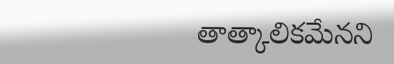తాత్కాలికమేనని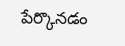పేర్కొనడం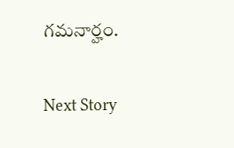గమనార్హం.

Next Story